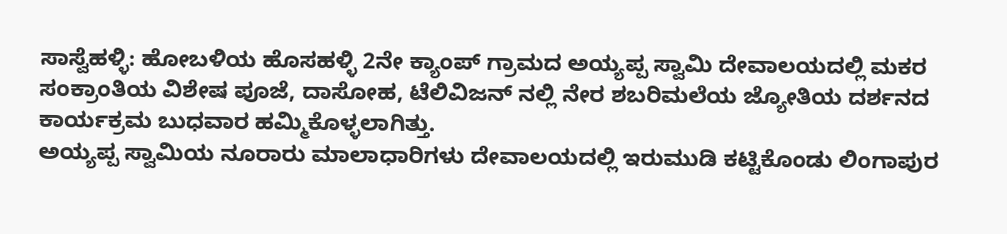ಸಾಸ್ವೆಹಳ್ಳಿ: ಹೋಬಳಿಯ ಹೊಸಹಳ್ಳಿ 2ನೇ ಕ್ಯಾಂಪ್ ಗ್ರಾಮದ ಅಯ್ಯಪ್ಪ ಸ್ವಾಮಿ ದೇವಾಲಯದಲ್ಲಿ ಮಕರ ಸಂಕ್ರಾಂತಿಯ ವಿಶೇಷ ಪೂಜೆ, ದಾಸೋಹ, ಟೆಲಿವಿಜನ್ ನಲ್ಲಿ ನೇರ ಶಬರಿಮಲೆಯ ಜ್ಯೋತಿಯ ದರ್ಶನದ ಕಾರ್ಯಕ್ರಮ ಬುಧವಾರ ಹಮ್ಮಿಕೊಳ್ಳಲಾಗಿತ್ತು.
ಅಯ್ಯಪ್ಪ ಸ್ವಾಮಿಯ ನೂರಾರು ಮಾಲಾಧಾರಿಗಳು ದೇವಾಲಯದಲ್ಲಿ ಇರುಮುಡಿ ಕಟ್ಟಿಕೊಂಡು ಲಿಂಗಾಪುರ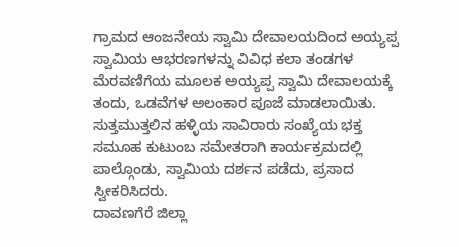ಗ್ರಾಮದ ಆಂಜನೇಯ ಸ್ವಾಮಿ ದೇವಾಲಯದಿಂದ ಅಯ್ಯಪ್ಪ ಸ್ವಾಮಿಯ ಆಭರಣಗಳನ್ನು ವಿವಿಧ ಕಲಾ ತಂಡಗಳ ಮೆರವಣಿಗೆಯ ಮೂಲಕ ಅಯ್ಯಪ್ಪ ಸ್ವಾಮಿ ದೇವಾಲಯಕ್ಕೆ ತಂದು, ಒಡವೆಗಳ ಅಲಂಕಾರ ಪೂಜೆ ಮಾಡಲಾಯಿತು.
ಸುತ್ತಮುತ್ತಲಿನ ಹಳ್ಳಿಯ ಸಾವಿರಾರು ಸಂಖ್ಯೆಯ ಭಕ್ತ ಸಮೂಹ ಕುಟುಂಬ ಸಮೇತರಾಗಿ ಕಾರ್ಯಕ್ರಮದಲ್ಲಿ ಪಾಲ್ಗೊಂಡು, ಸ್ವಾಮಿಯ ದರ್ಶನ ಪಡೆದು, ಪ್ರಸಾದ ಸ್ವೀಕರಿಸಿದರು.
ದಾವಣಗೆರೆ ಜಿಲ್ಲಾ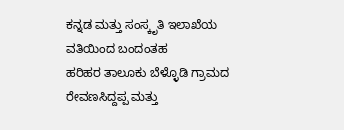ಕನ್ನಡ ಮತ್ತು ಸಂಸ್ಕೃತಿ ಇಲಾಖೆಯ ವತಿಯಿಂದ ಬಂದಂತಹ
ಹರಿಹರ ತಾಲೂಕು ಬೆಳ್ಳೊಡಿ ಗ್ರಾಮದ ರೇವಣಸಿದ್ದಪ್ಪ ಮತ್ತು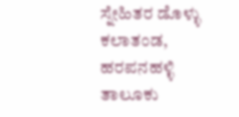ಸ್ನೇಹಿತರ ಡೊಳ್ಳು ಕಲಾತಂಡ,
ಹರಪನಹಳ್ಳಿ ತಾಲೂಕು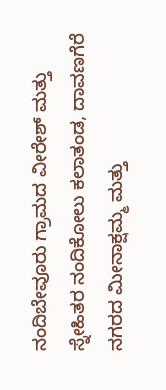ನಂದಿಬೇವೂರು ಗ್ರಾಮದ ವೀರೇಶ್ ಮತ್ತು ಸ್ನೇಹಿತರ ನಂದಿಕೋಲು ಕಲಾತಂಡ, ದಾವಣಗೆರೆ ನಗರದ ಮೀನಾಕ್ಷಮ್ಮ ಮತ್ತು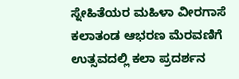ಸ್ನೇಹಿತೆಯರ ಮಹಿಳಾ ವೀರಗಾಸೆ ಕಲಾತಂಡ ಆಭರಣ ಮೆರವಣಿಗೆ ಉತ್ಸವದಲ್ಲಿ ಕಲಾ ಪ್ರದರ್ಶನ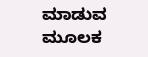ಮಾಡುವ ಮೂಲಕ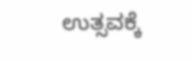ಉತ್ಸವಕ್ಕೆ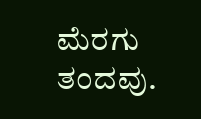ಮೆರಗು ತಂದವು.